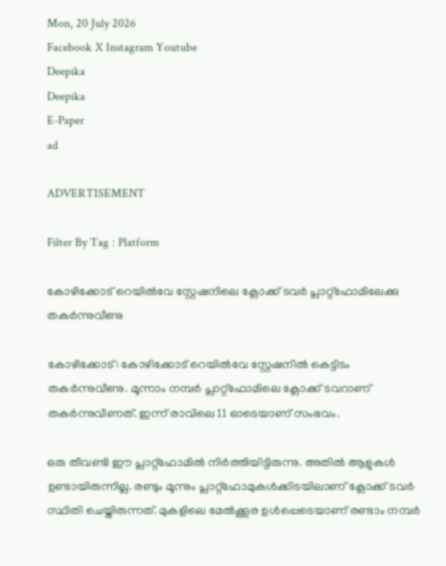Mon, 20 July 2026
Facebook X Instagram Youtube
Deepika
Deepika
E-Paper
ad

ADVERTISEMENT

Filter By Tag : Platform

കോഴിക്കോട് റെയിൽവേ സ്റ്റേഷനിലെ ക്ലോക്ക് ടവർ പ്ലാറ്റ്ഫോമിലേക്കു തകർന്നുവീണു

കോഴിക്കോട്: കോഴിക്കോട് റെയിൽവേ സ്റ്റേഷനിൽ കെട്ടിടം തകർന്നുവീണു. മൂന്നാം നമ്പർ പ്ലാറ്റ്ഫോമിലെ ക്ലോക്ക് ടവറാണ് തകർന്നുവീണത്. ഇന്ന് രാവിലെ 11 ഓടെയാണ് സംഭവം.

ഒരു തീവണ്ടി ഈ പ്ലാറ്റ്ഫോമിൽ നിര്‍ത്തിയിട്ടിരുന്നു. അതിൽ ആളുകള്‍ ഉണ്ടായിരുന്നില്ല. രണ്ടും മൂന്നും പ്ലാറ്റ്ഫോമുകള്‍ക്കിടയിലാണ് ക്ലോക്ക് ടവര്‍ സ്ഥിതി ചെയ്തിരുന്നത്. മുകളിലെ മേൽക്കൂര ഉള്‍പ്പെടെയാണ് രണ്ടാം നമ്പര്‍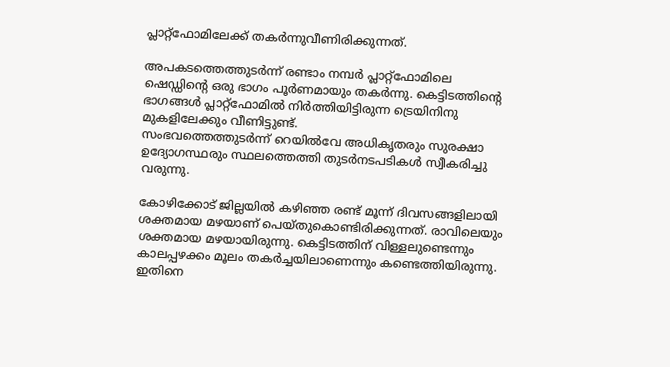പ്ലാറ്റ്ഫോമിലേക്ക് തകര്‍ന്നുവീണിരിക്കുന്നത്.

അപകടത്തെത്തുടർന്ന് രണ്ടാം നമ്പർ പ്ലാറ്റ്‌ഫോമിലെ ഷെഡ്ഡിന്‍റെ ഒരു ഭാഗം പൂർണമായും തകർന്നു. കെട്ടിടത്തിന്‍റെ ഭാഗങ്ങൾ പ്ലാറ്റ്‌ഫോമിൽ നിർത്തിയിട്ടിരുന്ന ട്രെയിനിനു മുകളിലേക്കും വീണിട്ടുണ്ട്.
സംഭവത്തെത്തുടർന്ന് റെയിൽവേ അധികൃതരും സുരക്ഷാ ഉദ്യോഗസ്ഥരും സ്ഥലത്തെത്തി തുടർനടപടികൾ സ്വീകരിച്ചു വരുന്നു.

കോഴിക്കോട് ജില്ലയിൽ കഴിഞ്ഞ രണ്ട് മൂന്ന് ദിവസങ്ങളിലായി ശക്തമായ മഴയാണ് പെയ്തുകൊണ്ടിരിക്കുന്നത്. രാവിലെയും ശക്തമായ മഴയായിരുന്നു. കെട്ടിടത്തിന് വിള്ളലുണ്ടെന്നും കാലപ്പഴക്കം മൂലം തകര്‍ച്ചയിലാണെന്നും കണ്ടെത്തിയിരുന്നു. ഇതിനെ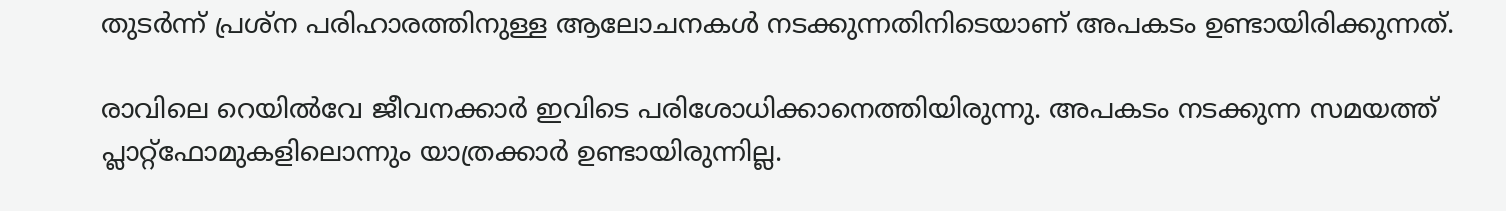തുടര്‍ന്ന് പ്രശ്ന പരിഹാരത്തിനുള്ള ആലോചനകള്‍ നടക്കുന്നതിനിടെയാണ് അപകടം ഉണ്ടായിരിക്കുന്നത്.

രാവിലെ റെയിൽവേ ജീവനക്കാര്‍ ഇവിടെ പരിശോധിക്കാനെത്തിയിരുന്നു. അപകടം നടക്കുന്ന സമയത്ത് പ്ലാറ്റ്ഫോമുകളിലൊന്നും യാത്രക്കാര്‍ ഉണ്ടായിരുന്നില്ല.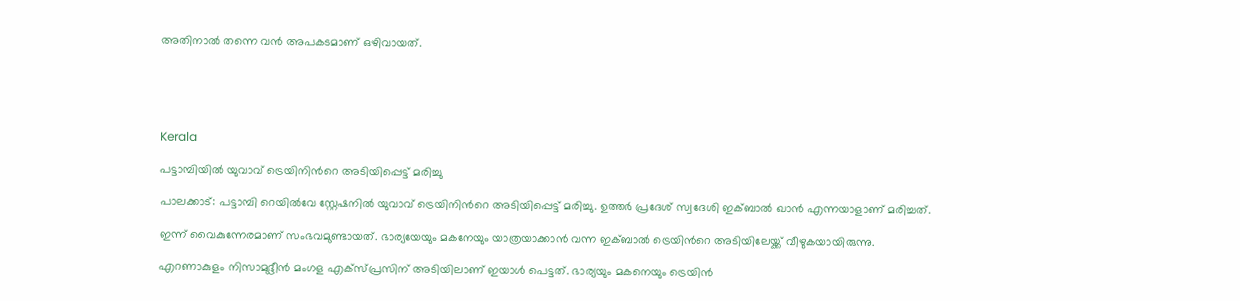അതിനാൽ തന്നെ വൻ അപകടമാണ് ഒഴിവായത്.





Kerala

പട്ടാമ്പിയിൽ യുവാവ് ട്രെയിനിന്‍റെ അടിയിപ്പെട്ട് മരിച്ചു

പാലക്കാട്: പട്ടാമ്പി റെയിൽവേ സ്റ്റേഷനിൽ യുവാവ് ട്രെയിനിന്‍റെ അടിയിപ്പെട്ട് മരിച്ചു. ഉത്തർ പ്രദേശ് സ്വദേശി ഇക്ബാൽ ഖാൻ എന്നയാളാണ് മരിച്ചത്.

ഇന്ന് വൈകുന്നേരമാണ് സംഭവമുണ്ടായത്. ഭാര്യയേയും മകനേയും യാത്രയാക്കാൻ വന്ന ഇക്ബാൽ ട്രെയിന്‍റെ അടിയിലേയ്ക്ക് വീഴുകയായിരുന്നു.

എറണാകുളം നിസാമുദ്ദീൻ മംഗള എക്സ്പ്രസിന് അടിയിലാണ് ഇയാൾ പെട്ടത്. ഭാര്യയും മകനെയും ട്രെയിൻ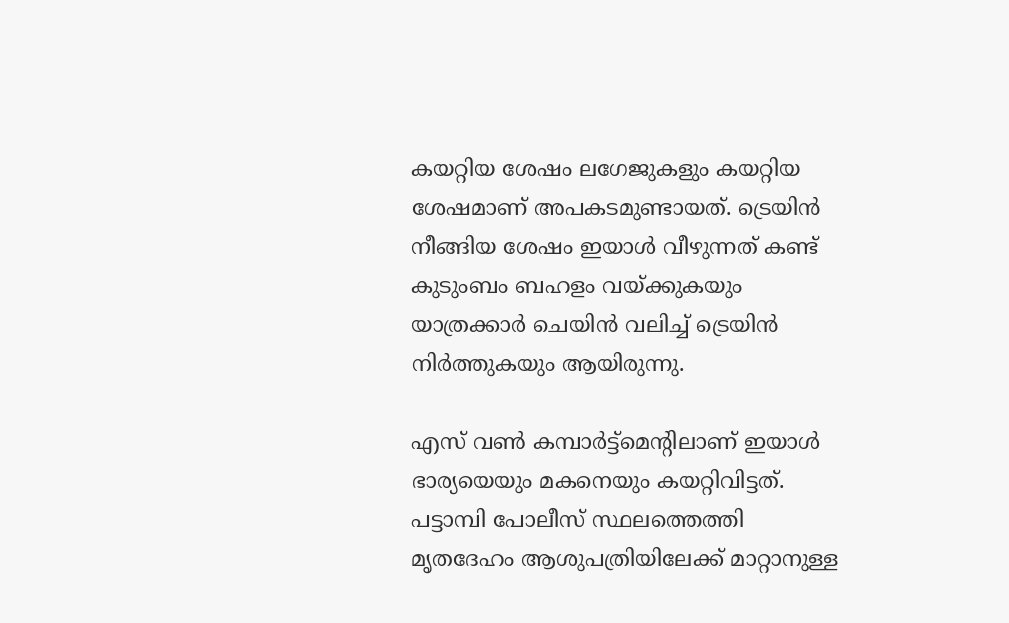കയറ്റിയ ശേഷം ലഗേജുകളും കയറ്റിയ ശേഷമാണ് അപകടമുണ്ടായത്. ട്രെയിൻ നീങ്ങിയ ശേഷം ഇയാൾ വീഴുന്നത് കണ്ട് കുടുംബം ബഹളം വയ്ക്കുകയും യാത്രക്കാർ ചെയിൻ വലിച്ച് ട്രെയിൻ നിർത്തുകയും ആയിരുന്നു.

എസ് വൺ കമ്പാർട്ട്മെന്‍റിലാണ് ഇയാൾ ഭാര്യയെയും മകനെയും കയറ്റിവിട്ടത്. പട്ടാമ്പി പോലീസ് സ്ഥലത്തെത്തി മൃതദേഹം ആശുപത്രിയിലേക്ക് മാറ്റാനുള്ള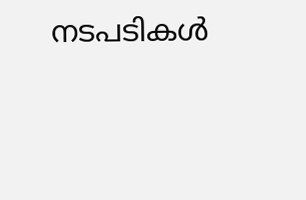നടപടികൾ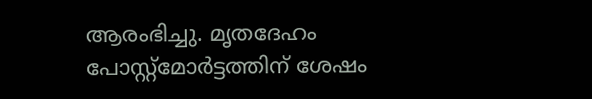ആരംഭിച്ചു. മൃതദേഹം പോസ്റ്റ്മോർട്ടത്തിന് ശേഷം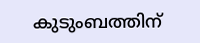കുടുംബത്തിന്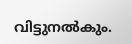വിട്ടുനൽകും.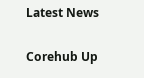Latest News

Corehub Up